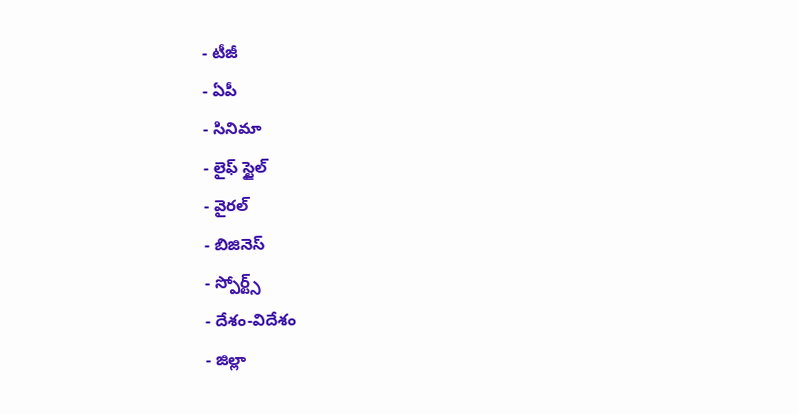- టీజీ
- ఏపీ
- సినిమా
- లైఫ్ స్టైల్
- వైరల్
- బిజినెస్
- స్పోర్ట్స్
- దేశం-విదేశం
- జిల్లా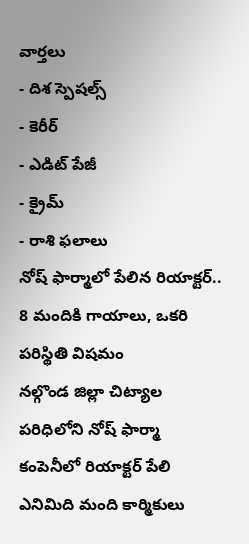వార్తలు
- దిశ స్పెషల్స్
- కెరీర్
- ఎడిట్ పేజీ
- క్రైమ్
- రాశి ఫలాలు
నోష్ ఫార్మాలో పేలిన రియాక్టర్.. 8 మందికి గాయాలు, ఒకరి పరిస్థితి విషమం
నల్గొండ జిల్లా చిట్యాల పరిధిలోని నోష్ ఫార్మా కంపెనీలో రియాక్టర్ పేలి ఎనిమిది మంది కార్మికులు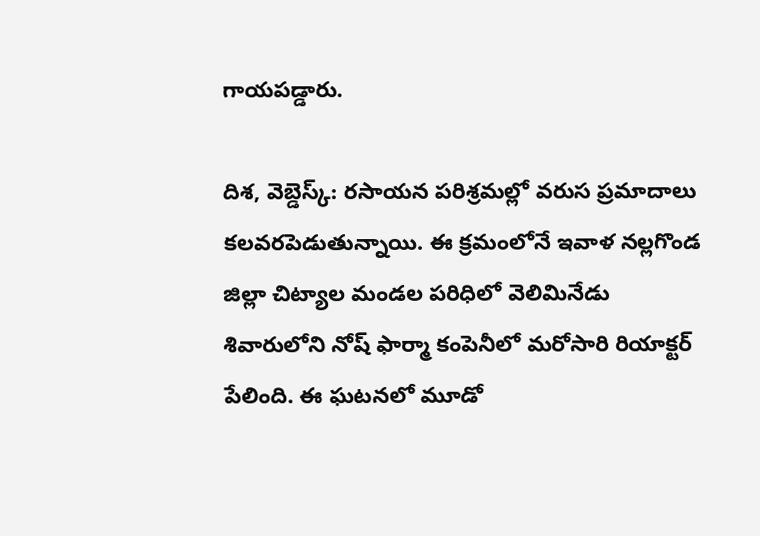గాయపడ్డారు.

దిశ, వెబ్డెస్క్: రసాయన పరిశ్రమల్లో వరుస ప్రమాదాలు కలవరపెడుతున్నాయి. ఈ క్రమంలోనే ఇవాళ నల్లగొండ జిల్లా చిట్యాల మండల పరిధిలో వెలిమినేడు శివారులోని నోష్ ఫార్మా కంపెనీలో మరోసారి రియాక్టర్ పేలింది. ఈ ఘటనలో మూడో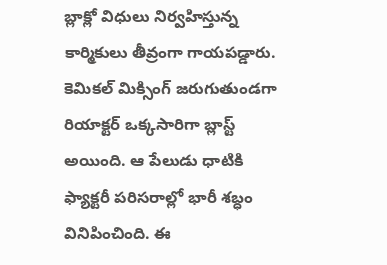బ్లాక్లో విధులు నిర్వహిస్తున్న కార్మికులు తీవ్రంగా గాయపడ్డారు. కెమికల్ మిక్సింగ్ జరుగుతుండగా రియాక్టర్ ఒక్కసారిగా బ్లాస్ట్ అయింది. ఆ పేలుడు ధాటికి ఫ్యాక్టరీ పరిసరాల్లో భారీ శబ్ధం వినిపించింది. ఈ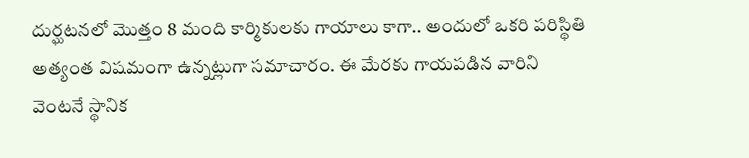దుర్ఘటనలో మొత్తం 8 మంది కార్మికులకు గాయాలు కాగా.. అందులో ఒకరి పరిస్థితి అత్యంత విషమంగా ఉన్నట్లుగా సమాచారం. ఈ మేరకు గాయపడిన వారిని వెంటనే స్థానిక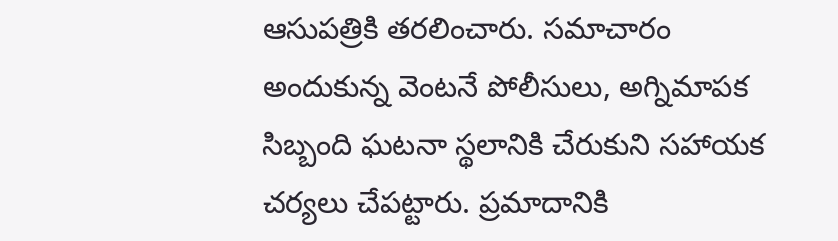ఆసుపత్రికి తరలించారు. సమాచారం అందుకున్న వెంటనే పోలీసులు, అగ్నిమాపక సిబ్బంది ఘటనా స్థలానికి చేరుకుని సహాయక చర్యలు చేపట్టారు. ప్రమాదానికి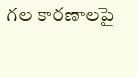గల కారణాలపై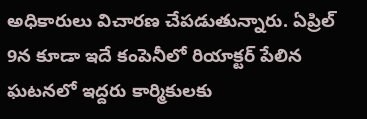అధికారులు విచారణ చేపడుతున్నారు. ఏప్రిల్ 9న కూడా ఇదే కంపెనీలో రియాక్టర్ పేలిన ఘటనలో ఇద్దరు కార్మికులకు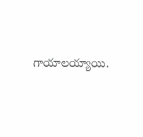గాయాలయ్యాయి.